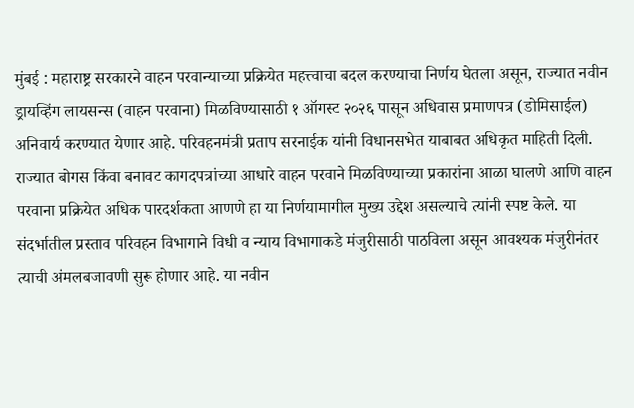मुंबई : महाराष्ट्र सरकारने वाहन परवान्याच्या प्रक्रियेत महत्त्वाचा बदल करण्याचा निर्णय घेतला असून, राज्यात नवीन ड्रायव्हिंग लायसन्स (वाहन परवाना) मिळविण्यासाठी १ ऑगस्ट २०२६ पासून अधिवास प्रमाणपत्र (डोमिसाईल) अनिवार्य करण्यात येणार आहे. परिवहनमंत्री प्रताप सरनाईक यांनी विधानसभेत याबाबत अधिकृत माहिती दिली. राज्यात बोगस किंवा बनावट कागदपत्रांच्या आधारे वाहन परवाने मिळविण्याच्या प्रकारांना आळा घालणे आणि वाहन परवाना प्रक्रियेत अधिक पारदर्शकता आणणे हा या निर्णयामागील मुख्य उद्देश असल्याचे त्यांनी स्पष्ट केले. या संदर्भातील प्रस्ताव परिवहन विभागाने विधी व न्याय विभागाकडे मंजुरीसाठी पाठविला असून आवश्यक मंजुरीनंतर त्याची अंमलबजावणी सुरू होणार आहे. या नवीन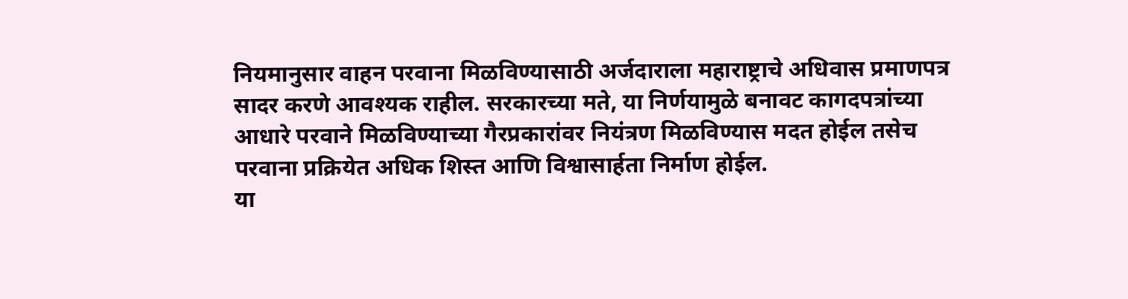नियमानुसार वाहन परवाना मिळविण्यासाठी अर्जदाराला महाराष्ट्राचे अधिवास प्रमाणपत्र सादर करणे आवश्यक राहील. सरकारच्या मते, या निर्णयामुळे बनावट कागदपत्रांच्या आधारे परवाने मिळविण्याच्या गैरप्रकारांवर नियंत्रण मिळविण्यास मदत होईल तसेच परवाना प्रक्रियेत अधिक शिस्त आणि विश्वासार्हता निर्माण होईल.
या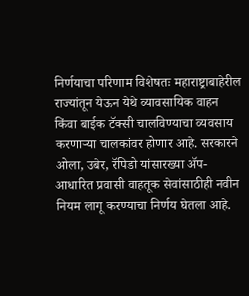निर्णयाचा परिणाम विशेषतः महाराष्ट्राबाहेरील राज्यांतून येऊन येथे व्यावसायिक वाहन किंवा बाईक टॅक्सी चालविण्याचा व्यवसाय करणाऱ्या चालकांवर होणार आहे. सरकारने ओला, उबेर, रॅपिडो यांसारख्या ॲप-आधारित प्रवासी वाहतूक सेवांसाठीही नवीन नियम लागू करण्याचा निर्णय घेतला आहे.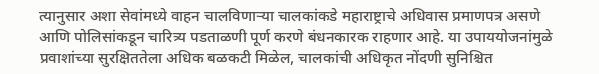त्यानुसार अशा सेवांमध्ये वाहन चालविणाऱ्या चालकांकडे महाराष्ट्राचे अधिवास प्रमाणपत्र असणे आणि पोलिसांकडून चारित्र्य पडताळणी पूर्ण करणे बंधनकारक राहणार आहे. या उपाययोजनांमुळे प्रवाशांच्या सुरक्षिततेला अधिक बळकटी मिळेल, चालकांची अधिकृत नोंदणी सुनिश्चित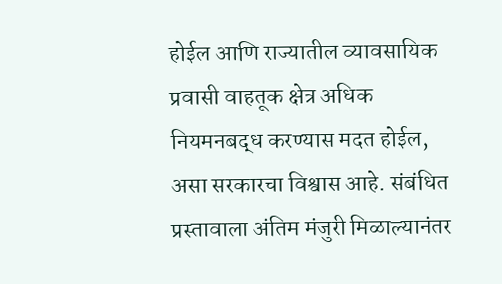होईल आणि राज्यातील व्यावसायिक प्रवासी वाहतूक क्षेत्र अधिक नियमनबद्ध करण्यास मदत होईल, असा सरकारचा विश्वास आहे. संबंधित प्रस्तावाला अंतिम मंजुरी मिळाल्यानंतर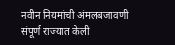नवीन नियमांची अंमलबजावणी संपूर्ण राज्यात केली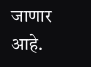जाणार आहे.